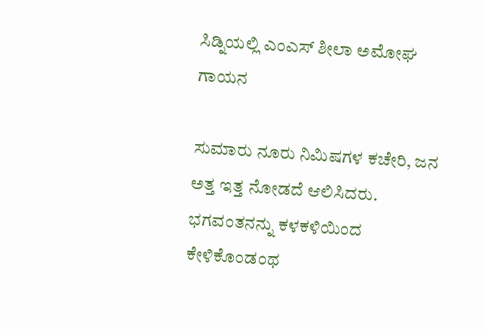ಸಿಡ್ನಿಯಲ್ಲಿ ಎಂಎಸ್ ಶೀಲಾ ಅಮೋಘ ಗಾಯನ

ಸುಮಾರು ನೂರು ನಿಮಿಷಗಳ ಕಚೇರಿ, ಜನ ಅತ್ತ ಇತ್ತ ನೋಡದೆ ಆಲಿಸಿದರು. ಭಗವಂತನನ್ನು ಕಳಕಳಿಯಿಂದ ಕೇಳಿಕೊಂಡಂಥ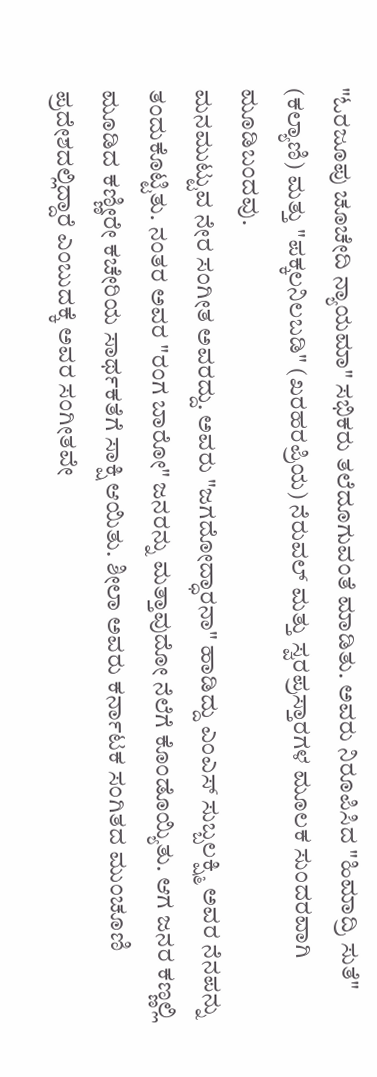"ಓರಜೂಪು ಚೂಚೇದಿ ನ್ಯಾಯಮಾ" ಸಭಿಕರು ತಲೆದೂಗುವಂತೆ ಮಾಡಿತು. ಅವರು ನಿರೂಪಿಸಿದ "ಹಿಮಾದ್ರಿ ಸುತೆ" (ಕಲ್ಯಾಣಿ) ಮತ್ತು "ಪಕ್ಕಲನಿಲಬಡಿ" (ಖರಹರಪ್ರಿಯ) ನೆರುವಲ್ ಮತ್ತು ಸ್ವರಪ್ರಸ್ತಾರಗಳ ಮೂಲಕ ಸುಂದರವಾಗಿ ಮೂಡಿಬಂದವು.
ಮನಮುಟ್ಟುವ ನೇರ ಸಂಗೀತ ಅವರದ್ದು. ಅವರು "ಜಗದೋದ್ಧಾರನಾ" ಹಾಡಿದ್ದು ಎಂಎಸ್ ಸುಬ್ಬಲಕ್ಷ್ಮಿ ಅವರ ನೆನಪನ್ನು ತಂದುಕೊಟ್ಟಿತು. ನಂತರ ಅವರ "ರಂಗ ಬಾರೋ" ಜನರನ್ನು ಮತ್ತಾವುದೋ ನೆಲೆಗೆ ಕೊಂಡೊಯ್ಯಿತು. ಆಗ ಜನರ ಕಣ್ಣಲ್ಲಿ ಮೂಡಿದ ಕಣ್ಣೀರೇ ಕಚೇರಿಯ ಸಾರ್ಥಕತೆಗೆ ಸಾಕ್ಷಿ ಆಯಿತು. ಶೀಲಾ ಅವರು ಕರ್ನಾಟಕ ಸಂಗಿತದ ಮುಂಚೂಣಿ ಪ್ರದೇಶದಲ್ಲಿದ್ದಾರೆ ಎಂಬುದಕ್ಕೆ ಅವರ ಸಂಗೀತವೇ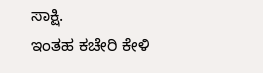ಸಾಕ್ಷಿ.
ಇಂತಹ ಕಚೇರಿ ಕೇಳಿ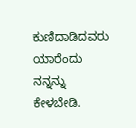ಕುಣಿದಾಡಿದವರು ಯಾರೆಂದು ನನ್ನನ್ನು ಕೇಳಬೇಡಿ.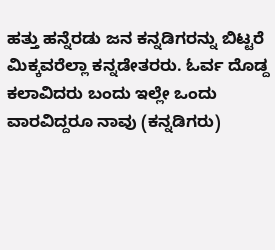ಹತ್ತು ಹನ್ನೆರಡು ಜನ ಕನ್ನಡಿಗರನ್ನು ಬಿಟ್ಟರೆ ಮಿಕ್ಕವರೆಲ್ಲಾ ಕನ್ನಡೇತರರು. ಓರ್ವ ದೊಡ್ದ ಕಲಾವಿದರು ಬಂದು ಇಲ್ಲೇ ಒಂದು ವಾರವಿದ್ದರೂ ನಾವು (ಕನ್ನಡಿಗರು)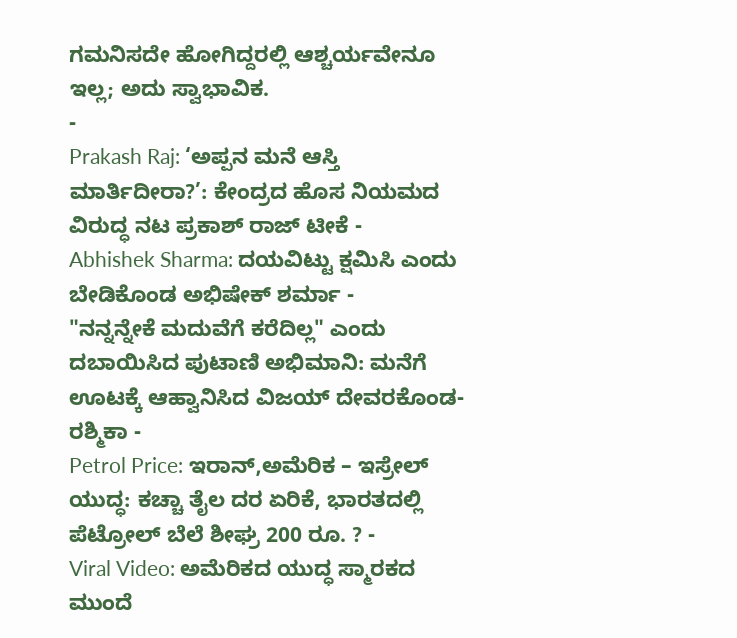ಗಮನಿಸದೇ ಹೋಗಿದ್ದರಲ್ಲಿ ಆಶ್ಚರ್ಯವೇನೂ ಇಲ್ಲ; ಅದು ಸ್ವಾಭಾವಿಕ.
-
Prakash Raj: ‘ಅಪ್ಪನ ಮನೆ ಆಸ್ತಿ ಮಾರ್ತಿದೀರಾ?’: ಕೇಂದ್ರದ ಹೊಸ ನಿಯಮದ ವಿರುದ್ಧ ನಟ ಪ್ರಕಾಶ್ ರಾಜ್ ಟೀಕೆ -
Abhishek Sharma: ದಯವಿಟ್ಟು ಕ್ಷಮಿಸಿ ಎಂದು ಬೇಡಿಕೊಂಡ ಅಭಿಷೇಕ್ ಶರ್ಮಾ -
"ನನ್ನನ್ನೇಕೆ ಮದುವೆಗೆ ಕರೆದಿಲ್ಲ" ಎಂದು ದಬಾಯಿಸಿದ ಪುಟಾಣಿ ಅಭಿಮಾನಿ: ಮನೆಗೆ ಊಟಕ್ಕೆ ಆಹ್ವಾನಿಸಿದ ವಿಜಯ್ ದೇವರಕೊಂಡ-ರಶ್ಮಿಕಾ -
Petrol Price: ಇರಾನ್,ಅಮೆರಿಕ – ಇಸ್ರೇಲ್ ಯುದ್ಧ: ಕಚ್ಚಾ ತೈಲ ದರ ಏರಿಕೆ, ಭಾರತದಲ್ಲಿ ಪೆಟ್ರೋಲ್ ಬೆಲೆ ಶೀಘ್ರ 200 ರೂ. ? -
Viral Video: ಅಮೆರಿಕದ ಯುದ್ಧ ಸ್ಮಾರಕದ ಮುಂದೆ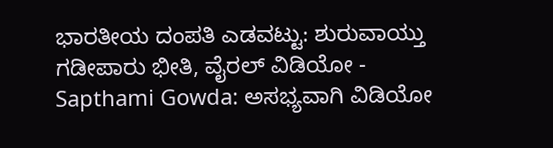ಭಾರತೀಯ ದಂಪತಿ ಎಡವಟ್ಟು: ಶುರುವಾಯ್ತು ಗಡೀಪಾರು ಭೀತಿ, ವೈರಲ್ ವಿಡಿಯೋ -
Sapthami Gowda: ಅಸಭ್ಯವಾಗಿ ವಿಡಿಯೋ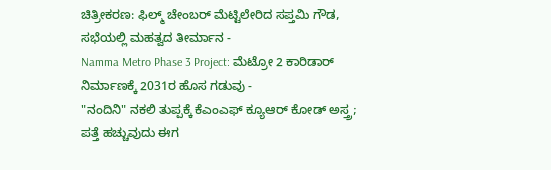ಚಿತ್ರೀಕರಣ: ಫಿಲ್ಮ್ ಚೇಂಬರ್ ಮೆಟ್ಟಿಲೇರಿದ ಸಪ್ತಮಿ ಗೌಡ, ಸಭೆಯಲ್ಲಿ ಮಹತ್ವದ ತೀರ್ಮಾನ -
Namma Metro Phase 3 Project: ಮೆಟ್ರೋ 2 ಕಾರಿಡಾರ್ ನಿರ್ಮಾಣಕ್ಕೆ 2031ರ ಹೊಸ ಗಡುವು -
"ನಂದಿನಿ" ನಕಲಿ ತುಪ್ಪಕ್ಕೆ ಕೆಎಂಎಫ್ ಕ್ಯೂಆರ್ ಕೋಡ್ ಅಸ್ತ್ರ; ಪತ್ತೆ ಹಚ್ಚುವುದು ಈಗ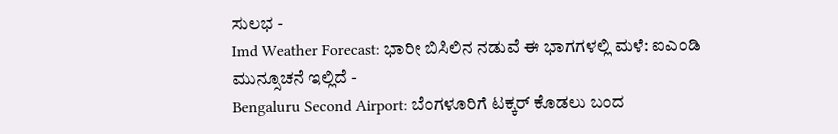ಸುಲಭ -
Imd Weather Forecast: ಭಾರೀ ಬಿಸಿಲಿನ ನಡುವೆ ಈ ಭಾಗಗಳಲ್ಲಿ ಮಳೆ: ಐಎಂಡಿ ಮುನ್ಸೂಚನೆ ಇಲ್ಲಿದೆ -
Bengaluru Second Airport: ಬೆಂಗಳೂರಿಗೆ ಟಕ್ಕರ್ ಕೊಡಲು ಬಂದ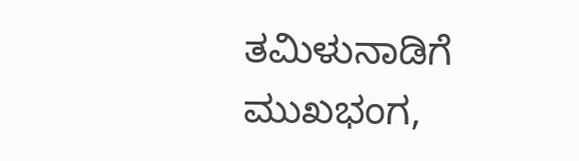ತಮಿಳುನಾಡಿಗೆ ಮುಖಭಂಗ,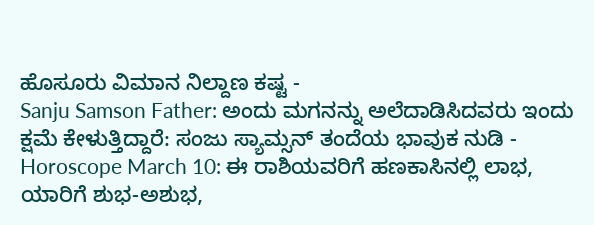ಹೊಸೂರು ವಿಮಾನ ನಿಲ್ದಾಣ ಕಷ್ಟ -
Sanju Samson Father: ಅಂದು ಮಗನನ್ನು ಅಲೆದಾಡಿಸಿದವರು ಇಂದು ಕ್ಷಮೆ ಕೇಳುತ್ತಿದ್ದಾರೆ: ಸಂಜು ಸ್ಯಾಮ್ಸನ್ ತಂದೆಯ ಭಾವುಕ ನುಡಿ -
Horoscope March 10: ಈ ರಾಶಿಯವರಿಗೆ ಹಣಕಾಸಿನಲ್ಲಿ ಲಾಭ, ಯಾರಿಗೆ ಶುಭ-ಅಶುಭ,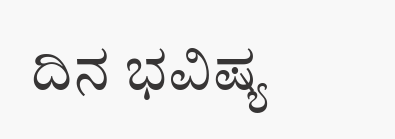ದಿನ ಭವಿಷ್ಯ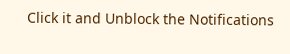Click it and Unblock the Notifications